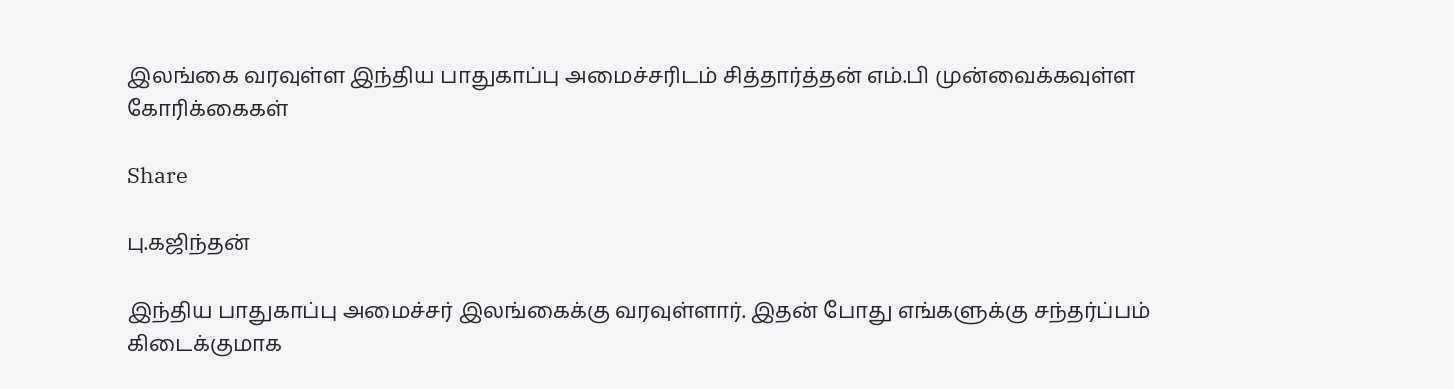இலங்கை வரவுள்ள இந்திய பாதுகாப்பு அமைச்சரிடம் சித்தார்த்தன் எம்.பி முன்வைக்கவுள்ள கோரிக்கைகள்

Share

பு.கஜிந்தன்

இந்திய பாதுகாப்பு அமைச்சர் இலங்கைக்கு வரவுள்ளார். இதன் போது எங்களுக்கு சந்தர்ப்பம் கிடைக்குமாக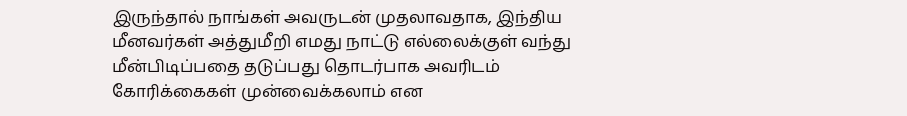இருந்தால் நாங்கள் அவருடன் முதலாவதாக, இந்திய மீனவர்கள் அத்துமீறி எமது நாட்டு எல்லைக்குள் வந்து மீன்பிடிப்பதை தடுப்பது தொடர்பாக அவரிடம் கோரிக்கைகள் முன்வைக்கலாம் என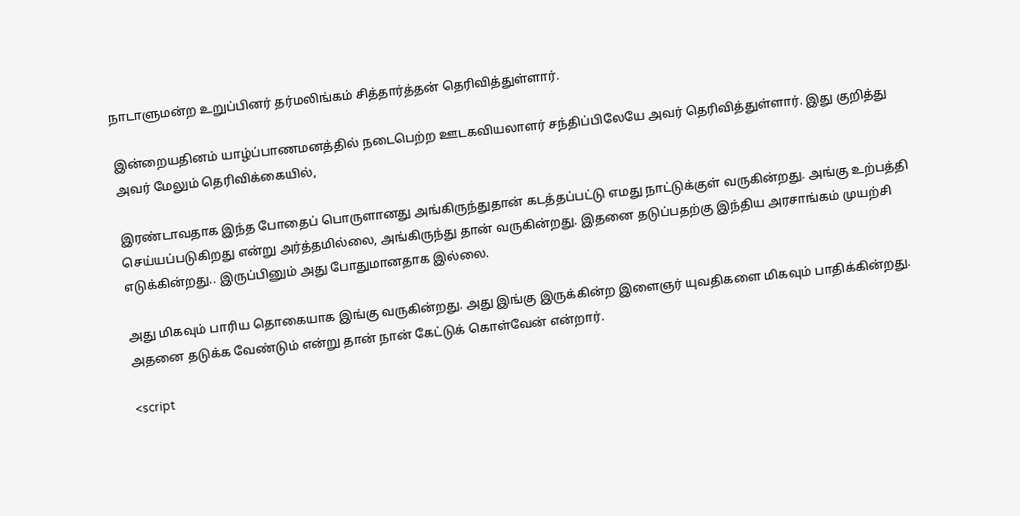நாடாளுமன்ற உறுப்பினர் தர்மலிங்கம் சித்தார்த்தன் தெரிவித்துள்ளார்.

இன்றையதினம் யாழ்ப்பாணமனத்தில் நடைபெற்ற ஊடகவியலாளர் சந்திப்பிலேயே அவர் தெரிவித்துள்ளார். இது குறித்து அவர் மேலும் தெரிவிக்கையில்,

இரண்டாவதாக இந்த போதைப் பொருளானது அங்கிருந்துதான் கடத்தப்பட்டு எமது நாட்டுக்குள் வருகின்றது. அங்கு உற்பத்தி செய்யப்படுகிறது என்று அர்த்தமில்லை, அங்கிருந்து தான் வருகின்றது. இதனை தடுப்பதற்கு இந்திய அரசாங்கம் முயற்சி எடுக்கின்றது.. இருப்பினும் அது போதுமானதாக இல்லை.

அது மிகவும் பாரிய தொகையாக இங்கு வருகின்றது. அது இங்கு இருக்கின்ற இளைஞர் யுவதிகளை மிகவும் பாதிக்கின்றது. அதனை தடுக்க வேண்டும் என்று தான் நான் கேட்டுக் கொள்வேன் என்றார்.

<script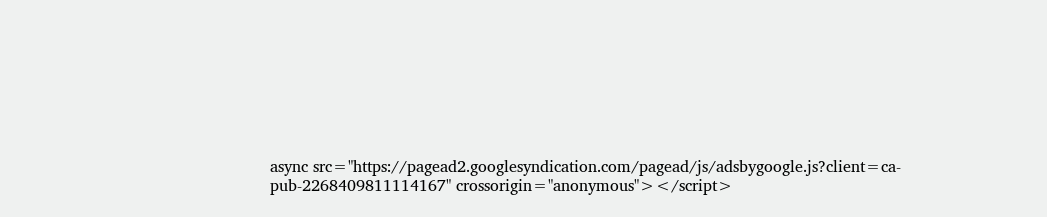async src="https://pagead2.googlesyndication.com/pagead/js/adsbygoogle.js?client=ca-pub-2268409811114167" crossorigin="anonymous"></script>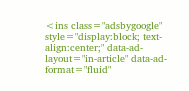<ins class="adsbygoogle" style="display:block; text-align:center;" data-ad-layout="in-article" data-ad-format="fluid"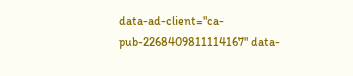data-ad-client="ca-pub-2268409811114167" data-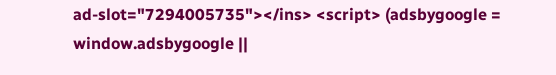ad-slot="7294005735"></ins> <script> (adsbygoogle = window.adsbygoogle ||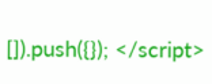[]).push({}); </script>